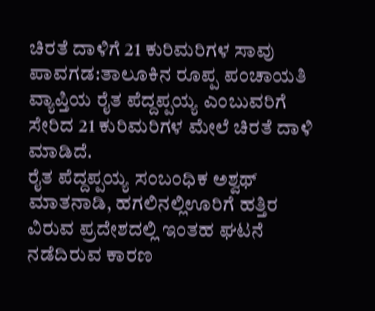ಚಿರತೆ ದಾಳಿಗೆ 21 ಕುರಿಮರಿಗಳ ಸಾವು
ಪಾವಗಡ:ತಾಲೂಕಿನ ರೂಪ್ಪ ಪಂಚಾಯತಿ ವ್ಯಾಪ್ತಿಯ ರೈತ ಪೆದ್ದಪ್ಪಯ್ಯ ಎಂಬುವರಿಗೆ ಸೇರಿದ 21 ಕುರಿಮರಿಗಳ ಮೇಲೆ ಚಿರತೆ ದಾಳಿ ಮಾಡಿದೆ.
ರೈತ ಪೆದ್ದಪ್ಪಯ್ಯ ಸಂಬಂಧಿಕ ಅಶ್ವಥ್ ಮಾತನಾಡಿ, ಹಗಲಿನಲ್ಲಿಊರಿಗೆ ಹತ್ತಿರ ವಿರುವ ಪ್ರದೇಶದಲ್ಲಿ ಇಂತಹ ಘಟನೆ ನಡೆದಿರುವ ಕಾರಣ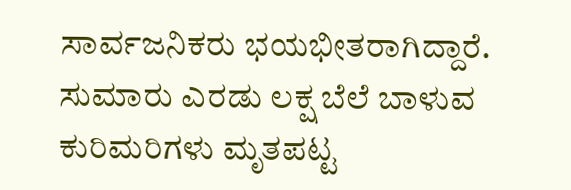ಸಾರ್ವಜನಿಕರು ಭಯಭೀತರಾಗಿದ್ದಾರೆ. ಸುಮಾರು ಎರಡು ಲಕ್ಷ ಬೆಲೆ ಬಾಳುವ ಕುರಿಮರಿಗಳು ಮೃತಪಟ್ಟ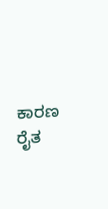ಕಾರಣ ರೈತ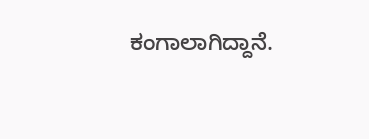ಕಂಗಾಲಾಗಿದ್ದಾನೆ.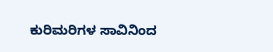ಕುರಿಮರಿಗಳ ಸಾವಿನಿಂದ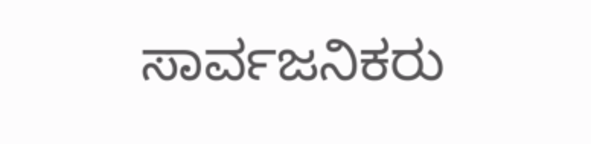ಸಾರ್ವಜನಿಕರು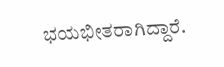ಭಯಭೀತರಾಗಿದ್ದಾರೆ.